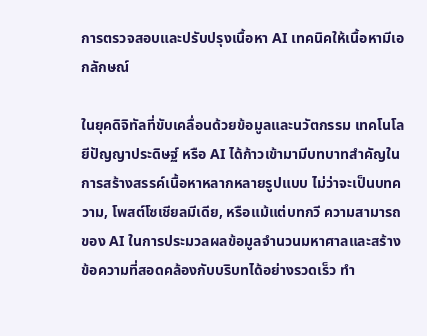การตรวจสอบและปรับปรุงเนื้อหา AI เทคนิคให้เนื้อหามีเอกลักษณ์

ในยุคดิจิทัลที่ขับเคลื่อนด้วยข้อมูลและนวัตกรรม เทคโนโลยีปัญญาประดิษฐ์ หรือ AI ได้ก้าวเข้ามามีบทบาทสำคัญในการสร้างสรรค์เนื้อหาหลากหลายรูปแบบ ไม่ว่าจะเป็นบทความ, โพสต์โซเชียลมีเดีย, หรือแม้แต่บทกวี ความสามารถของ AI ในการประมวลผลข้อมูลจำนวนมหาศาลและสร้างข้อความที่สอดคล้องกับบริบทได้อย่างรวดเร็ว ทำ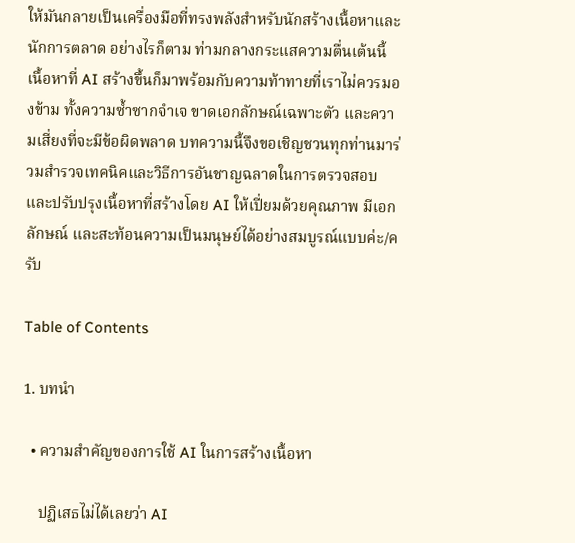ให้มันกลายเป็นเครื่องมือที่ทรงพลังสำหรับนักสร้างเนื้อหาและนักการตลาด อย่างไรก็ตาม ท่ามกลางกระแสความตื่นเต้นนี้ เนื้อหาที่ AI สร้างขึ้นก็มาพร้อมกับความท้าทายที่เราไม่ควรมองข้าม ทั้งความซ้ำซากจำเจ ขาดเอกลักษณ์เฉพาะตัว และความเสี่ยงที่จะมีข้อผิดพลาด บทความนี้จึงขอเชิญชวนทุกท่านมาร่วมสำรวจเทคนิคและวิธีการอันชาญฉลาดในการตรวจสอบและปรับปรุงเนื้อหาที่สร้างโดย AI ให้เปี่ยมด้วยคุณภาพ มีเอกลักษณ์ และสะท้อนความเป็นมนุษย์ได้อย่างสมบูรณ์แบบค่ะ/ครับ

Table of Contents

1. บทนำ

  • ความสำคัญของการใช้ AI ในการสร้างเนื้อหา

    ปฏิเสธไม่ได้เลยว่า AI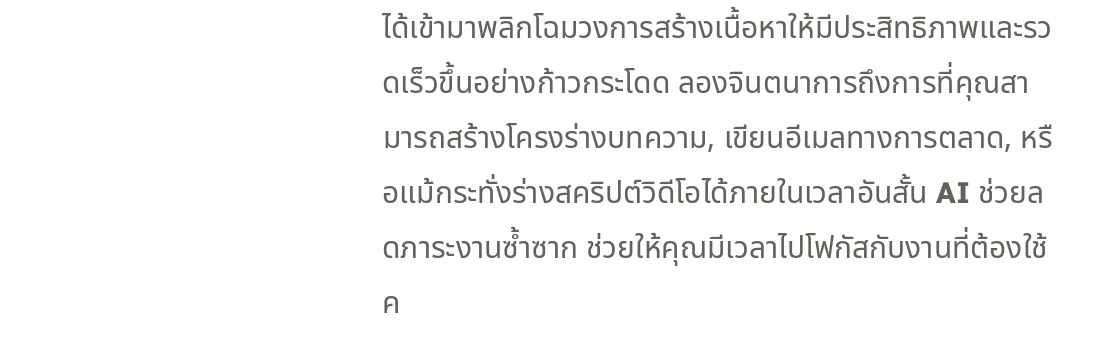ได้เข้ามาพลิกโฉมวงการสร้างเนื้อหาให้มีประสิทธิภาพและรวดเร็วขึ้นอย่างก้าวกระโดด ลองจินตนาการถึงการที่คุณสามารถสร้างโครงร่างบทความ, เขียนอีเมลทางการตลาด, หรือแม้กระทั่งร่างสคริปต์วิดีโอได้ภายในเวลาอันสั้น AI ช่วยลดภาระงานซ้ำซาก ช่วยให้คุณมีเวลาไปโฟกัสกับงานที่ต้องใช้ค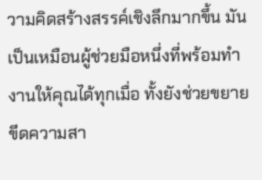วามคิดสร้างสรรค์เชิงลึกมากขึ้น มันเป็นเหมือนผู้ช่วยมือหนึ่งที่พร้อมทำงานให้คุณได้ทุกเมื่อ ทั้งยังช่วยขยายขีดความสา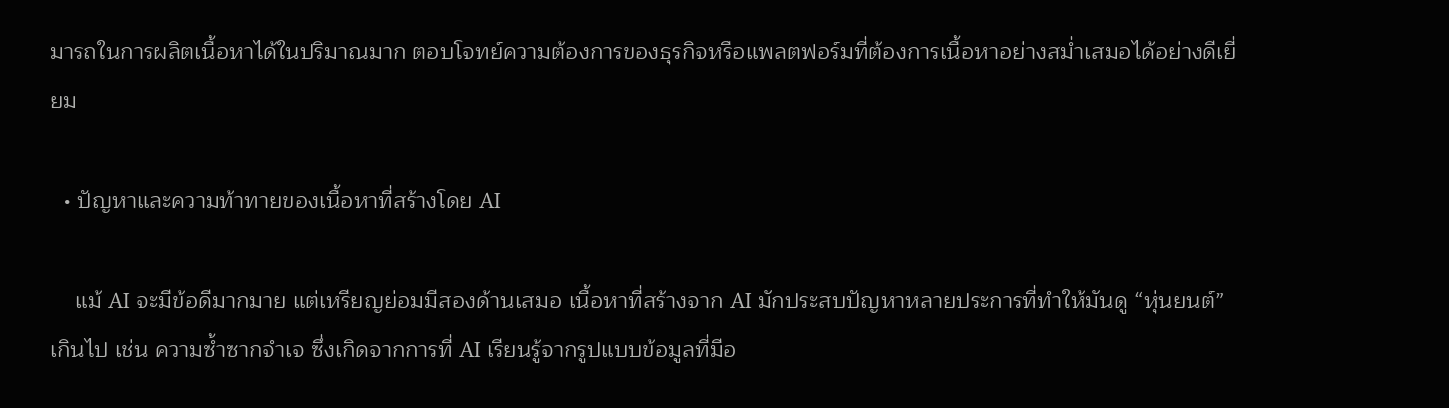มารถในการผลิตเนื้อหาได้ในปริมาณมาก ตอบโจทย์ความต้องการของธุรกิจหรือแพลตฟอร์มที่ต้องการเนื้อหาอย่างสม่ำเสมอได้อย่างดีเยี่ยม

  • ปัญหาและความท้าทายของเนื้อหาที่สร้างโดย AI

    แม้ AI จะมีข้อดีมากมาย แต่เหรียญย่อมมีสองด้านเสมอ เนื้อหาที่สร้างจาก AI มักประสบปัญหาหลายประการที่ทำให้มันดู “หุ่นยนต์” เกินไป เช่น ความซ้ำซากจำเจ ซึ่งเกิดจากการที่ AI เรียนรู้จากรูปแบบข้อมูลที่มีอ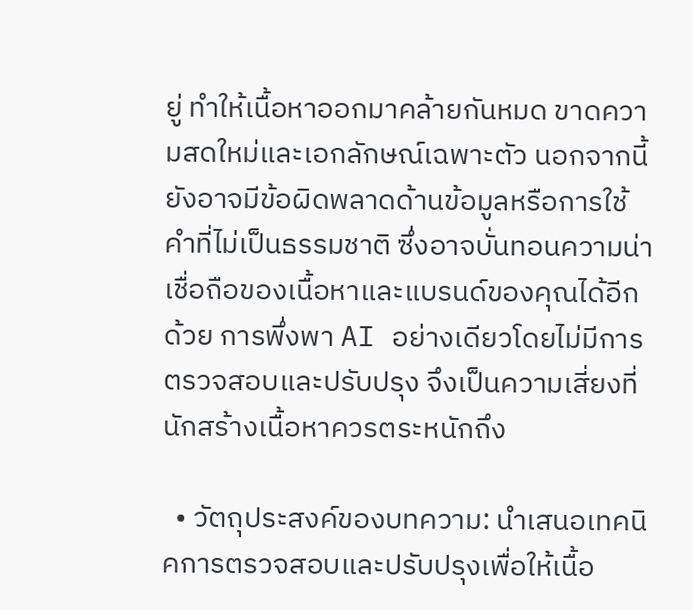ยู่ ทำให้เนื้อหาออกมาคล้ายกันหมด ขาดความสดใหม่และเอกลักษณ์เฉพาะตัว นอกจากนี้ ยังอาจมีข้อผิดพลาดด้านข้อมูลหรือการใช้คำที่ไม่เป็นธรรมชาติ ซึ่งอาจบั่นทอนความน่าเชื่อถือของเนื้อหาและแบรนด์ของคุณได้อีกด้วย การพึ่งพา AI อย่างเดียวโดยไม่มีการตรวจสอบและปรับปรุง จึงเป็นความเสี่ยงที่นักสร้างเนื้อหาควรตระหนักถึง

  • วัตถุประสงค์ของบทความ: นำเสนอเทคนิคการตรวจสอบและปรับปรุงเพื่อให้เนื้อ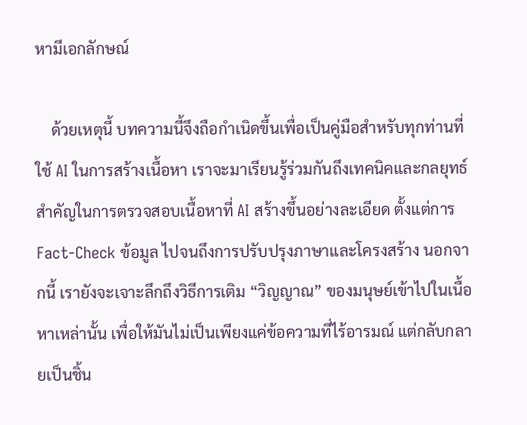หามีเอกลักษณ์

    ด้วยเหตุนี้ บทความนี้จึงถือกำเนิดขึ้นเพื่อเป็นคู่มือสำหรับทุกท่านที่ใช้ AI ในการสร้างเนื้อหา เราจะมาเรียนรู้ร่วมกันถึงเทคนิคและกลยุทธ์สำคัญในการตรวจสอบเนื้อหาที่ AI สร้างขึ้นอย่างละเอียด ตั้งแต่การ Fact-Check ข้อมูล ไปจนถึงการปรับปรุงภาษาและโครงสร้าง นอกจากนี้ เรายังจะเจาะลึกถึงวิธีการเติม “วิญญาณ” ของมนุษย์เข้าไปในเนื้อหาเหล่านั้น เพื่อให้มันไม่เป็นเพียงแค่ข้อความที่ไร้อารมณ์ แต่กลับกลายเป็นชิ้น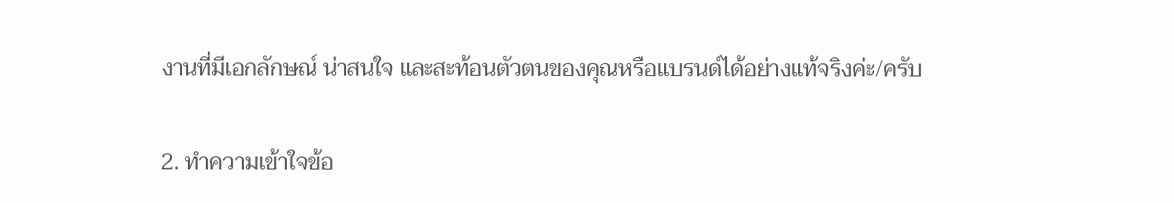งานที่มีเอกลักษณ์ น่าสนใจ และสะท้อนตัวตนของคุณหรือแบรนด์ได้อย่างแท้จริงค่ะ/ครับ

2. ทำความเข้าใจข้อ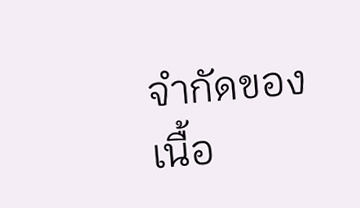จำกัดของเนื้อ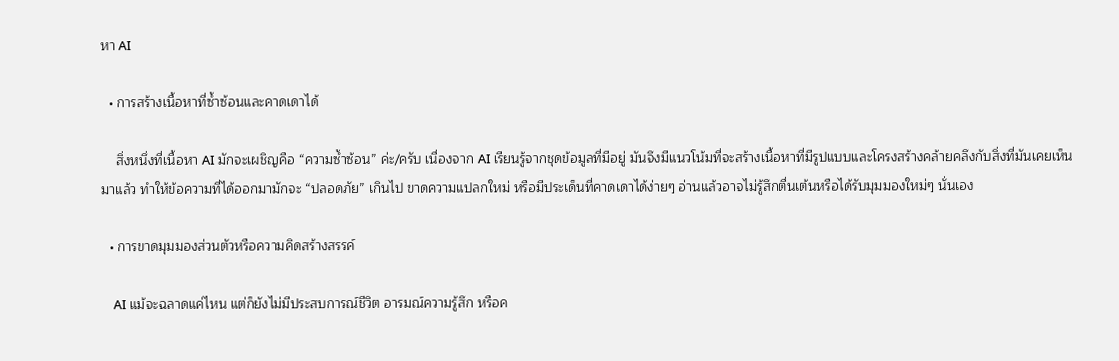หา AI

  • การสร้างเนื้อหาที่ซ้ำซ้อนและคาดเดาได้

    สิ่งหนึ่งที่เนื้อหา AI มักจะเผชิญคือ “ความซ้ำซ้อน” ค่ะ/ครับ เนื่องจาก AI เรียนรู้จากชุดข้อมูลที่มีอยู่ มันจึงมีแนวโน้มที่จะสร้างเนื้อหาที่มีรูปแบบและโครงสร้างคล้ายคลึงกับสิ่งที่มันเคยเห็นมาแล้ว ทำให้ข้อความที่ได้ออกมามักจะ “ปลอดภัย” เกินไป ขาดความแปลกใหม่ หรือมีประเด็นที่คาดเดาได้ง่ายๆ อ่านแล้วอาจไม่รู้สึกตื่นเต้นหรือได้รับมุมมองใหม่ๆ นั่นเอง

  • การขาดมุมมองส่วนตัวหรือความคิดสร้างสรรค์

    AI แม้จะฉลาดแค่ไหน แต่ก็ยังไม่มีประสบการณ์ชีวิต อารมณ์ความรู้สึก หรือค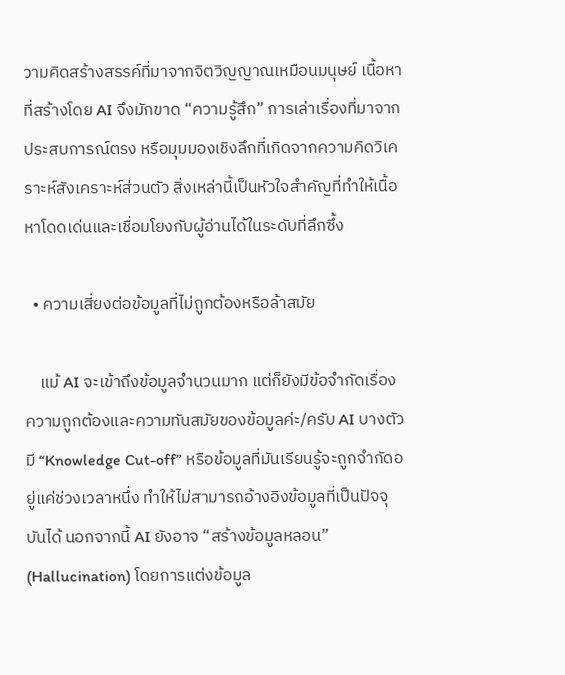วามคิดสร้างสรรค์ที่มาจากจิตวิญญาณเหมือนมนุษย์ เนื้อหาที่สร้างโดย AI จึงมักขาด “ความรู้สึก” การเล่าเรื่องที่มาจากประสบการณ์ตรง หรือมุมมองเชิงลึกที่เกิดจากความคิดวิเคราะห์สังเคราะห์ส่วนตัว สิ่งเหล่านี้เป็นหัวใจสำคัญที่ทำให้เนื้อหาโดดเด่นและเชื่อมโยงกับผู้อ่านได้ในระดับที่ลึกซึ้ง

  • ความเสี่ยงต่อข้อมูลที่ไม่ถูกต้องหรือล้าสมัย

    แม้ AI จะเข้าถึงข้อมูลจำนวนมาก แต่ก็ยังมีข้อจำกัดเรื่องความถูกต้องและความทันสมัยของข้อมูลค่ะ/ครับ AI บางตัวมี “Knowledge Cut-off” หรือข้อมูลที่มันเรียนรู้จะถูกจำกัดอยู่แค่ช่วงเวลาหนึ่ง ทำให้ไม่สามารถอ้างอิงข้อมูลที่เป็นปัจจุบันได้ นอกจากนี้ AI ยังอาจ “สร้างข้อมูลหลอน” (Hallucination) โดยการแต่งข้อมูล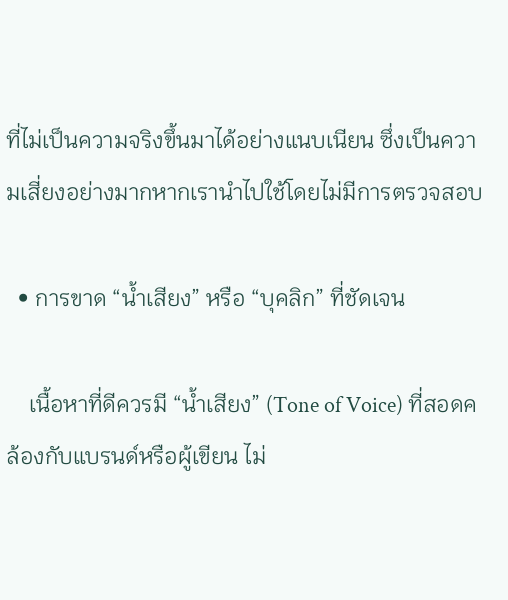ที่ไม่เป็นความจริงขึ้นมาได้อย่างแนบเนียน ซึ่งเป็นความเสี่ยงอย่างมากหากเรานำไปใช้โดยไม่มีการตรวจสอบ

  • การขาด “น้ำเสียง” หรือ “บุคลิก” ที่ชัดเจน

    เนื้อหาที่ดีควรมี “น้ำเสียง” (Tone of Voice) ที่สอดคล้องกับแบรนด์หรือผู้เขียน ไม่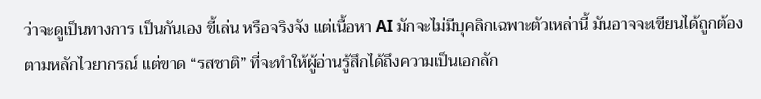ว่าจะดูเป็นทางการ เป็นกันเอง ขี้เล่น หรือจริงจัง แต่เนื้อหา AI มักจะไม่มีบุคลิกเฉพาะตัวเหล่านี้ มันอาจจะเขียนได้ถูกต้องตามหลักไวยากรณ์ แต่ขาด “รสชาติ” ที่จะทำให้ผู้อ่านรู้สึกได้ถึงความเป็นเอกลัก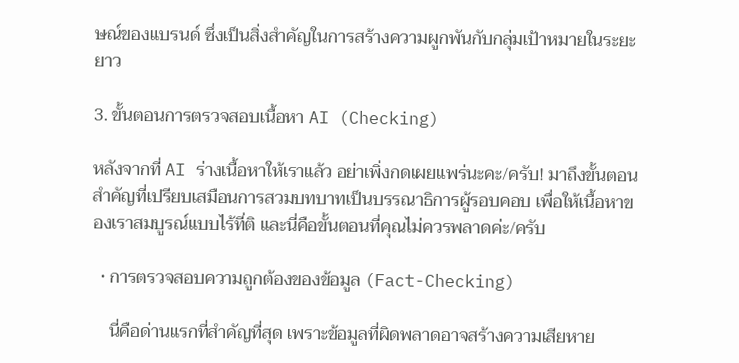ษณ์ของแบรนด์ ซึ่งเป็นสิ่งสำคัญในการสร้างความผูกพันกับกลุ่มเป้าหมายในระยะยาว

3. ขั้นตอนการตรวจสอบเนื้อหา AI (Checking)

หลังจากที่ AI ร่างเนื้อหาให้เราแล้ว อย่าเพิ่งกดเผยแพร่นะคะ/ครับ! มาถึงขั้นตอนสำคัญที่เปรียบเสมือนการสวมบทบาทเป็นบรรณาธิการผู้รอบคอบ เพื่อให้เนื้อหาของเราสมบูรณ์แบบไร้ที่ติ และนี่คือขั้นตอนที่คุณไม่ควรพลาดค่ะ/ครับ

  • การตรวจสอบความถูกต้องของข้อมูล (Fact-Checking)

    นี่คือด่านแรกที่สำคัญที่สุด เพราะข้อมูลที่ผิดพลาดอาจสร้างความเสียหาย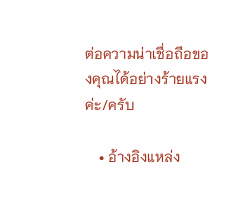ต่อความน่าเชื่อถือของคุณได้อย่างร้ายแรงค่ะ/ครับ

    • อ้างอิงแหล่ง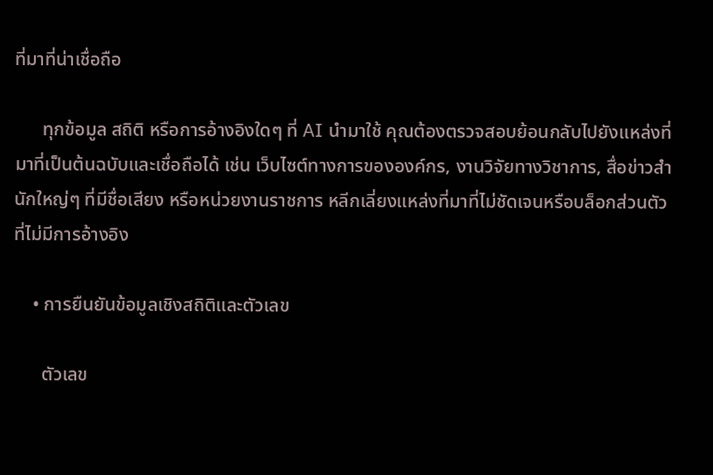ที่มาที่น่าเชื่อถือ

      ทุกข้อมูล สถิติ หรือการอ้างอิงใดๆ ที่ AI นำมาใช้ คุณต้องตรวจสอบย้อนกลับไปยังแหล่งที่มาที่เป็นต้นฉบับและเชื่อถือได้ เช่น เว็บไซต์ทางการขององค์กร, งานวิจัยทางวิชาการ, สื่อข่าวสำนักใหญ่ๆ ที่มีชื่อเสียง หรือหน่วยงานราชการ หลีกเลี่ยงแหล่งที่มาที่ไม่ชัดเจนหรือบล็อกส่วนตัวที่ไม่มีการอ้างอิง

    • การยืนยันข้อมูลเชิงสถิติและตัวเลข

      ตัวเลข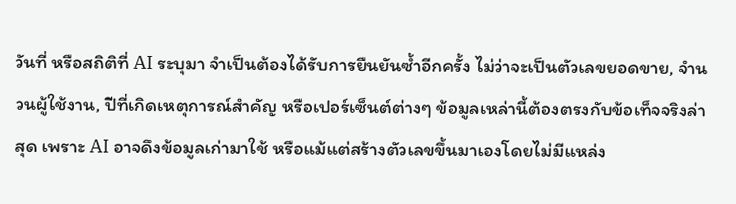วันที่ หรือสถิติที่ AI ระบุมา จำเป็นต้องได้รับการยืนยันซ้ำอีกครั้ง ไม่ว่าจะเป็นตัวเลขยอดขาย, จำนวนผู้ใช้งาน, ปีที่เกิดเหตุการณ์สำคัญ หรือเปอร์เซ็นต์ต่างๆ ข้อมูลเหล่านี้ต้องตรงกับข้อเท็จจริงล่าสุด เพราะ AI อาจดึงข้อมูลเก่ามาใช้ หรือแม้แต่สร้างตัวเลขขึ้นมาเองโดยไม่มีแหล่ง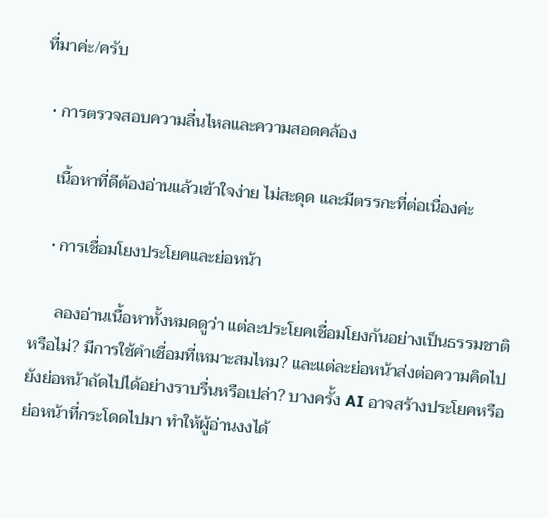ที่มาค่ะ/ครับ

  • การตรวจสอบความลื่นไหลและความสอดคล้อง

    เนื้อหาที่ดีต้องอ่านแล้วเข้าใจง่าย ไม่สะดุด และมีตรรกะที่ต่อเนื่องค่ะ

    • การเชื่อมโยงประโยคและย่อหน้า

      ลองอ่านเนื้อหาทั้งหมดดูว่า แต่ละประโยคเชื่อมโยงกันอย่างเป็นธรรมชาติหรือไม่? มีการใช้คำเชื่อมที่เหมาะสมไหม? และแต่ละย่อหน้าส่งต่อความคิดไปยังย่อหน้าถัดไปได้อย่างราบรื่นหรือเปล่า? บางครั้ง AI อาจสร้างประโยคหรือย่อหน้าที่กระโดดไปมา ทำให้ผู้อ่านงงได้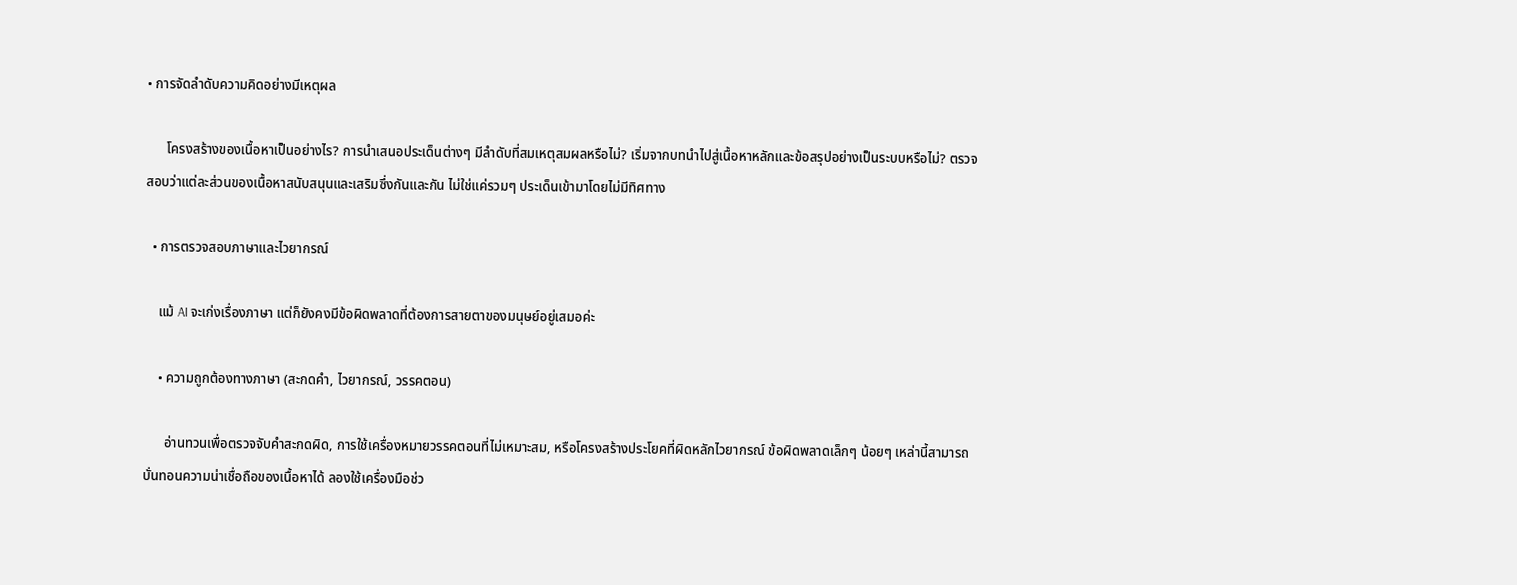• การจัดลำดับความคิดอย่างมีเหตุผล

      โครงสร้างของเนื้อหาเป็นอย่างไร? การนำเสนอประเด็นต่างๆ มีลำดับที่สมเหตุสมผลหรือไม่? เริ่มจากบทนำไปสู่เนื้อหาหลักและข้อสรุปอย่างเป็นระบบหรือไม่? ตรวจสอบว่าแต่ละส่วนของเนื้อหาสนับสนุนและเสริมซึ่งกันและกัน ไม่ใช่แค่รวมๆ ประเด็นเข้ามาโดยไม่มีทิศทาง

  • การตรวจสอบภาษาและไวยากรณ์

    แม้ AI จะเก่งเรื่องภาษา แต่ก็ยังคงมีข้อผิดพลาดที่ต้องการสายตาของมนุษย์อยู่เสมอค่ะ

    • ความถูกต้องทางภาษา (สะกดคำ, ไวยากรณ์, วรรคตอน)

      อ่านทวนเพื่อตรวจจับคำสะกดผิด, การใช้เครื่องหมายวรรคตอนที่ไม่เหมาะสม, หรือโครงสร้างประโยคที่ผิดหลักไวยากรณ์ ข้อผิดพลาดเล็กๆ น้อยๆ เหล่านี้สามารถบั่นทอนความน่าเชื่อถือของเนื้อหาได้ ลองใช้เครื่องมือช่ว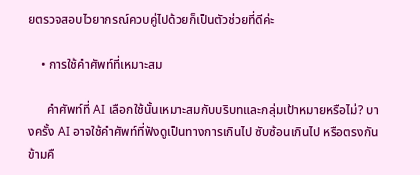ยตรวจสอบไวยากรณ์ควบคู่ไปด้วยก็เป็นตัวช่วยที่ดีค่ะ

    • การใช้คำศัพท์ที่เหมาะสม

      คำศัพท์ที่ AI เลือกใช้นั้นเหมาะสมกับบริบทและกลุ่มเป้าหมายหรือไม่? บางครั้ง AI อาจใช้คำศัพท์ที่ฟังดูเป็นทางการเกินไป ซับซ้อนเกินไป หรือตรงกันข้ามคื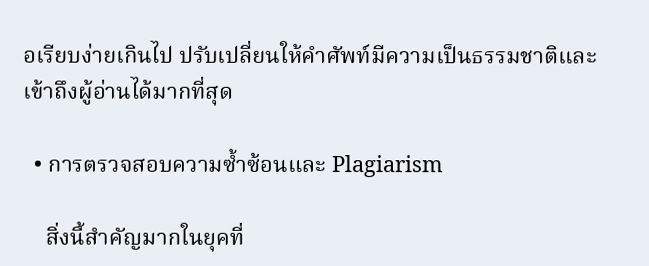อเรียบง่ายเกินไป ปรับเปลี่ยนให้คำศัพท์มีความเป็นธรรมชาติและเข้าถึงผู้อ่านได้มากที่สุด

  • การตรวจสอบความซ้ำซ้อนและ Plagiarism

    สิ่งนี้สำคัญมากในยุคที่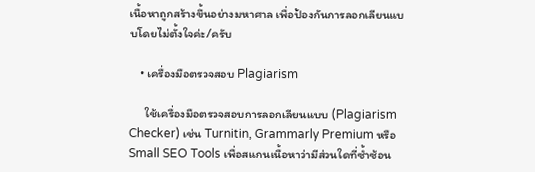เนื้อหาถูกสร้างขึ้นอย่างมหาศาล เพื่อป้องกันการลอกเลียนแบบโดยไม่ตั้งใจค่ะ/ครับ

    • เครื่องมือตรวจสอบ Plagiarism

      ใช้เครื่องมือตรวจสอบการลอกเลียนแบบ (Plagiarism Checker) เช่น Turnitin, Grammarly Premium หรือ Small SEO Tools เพื่อสแกนเนื้อหาว่ามีส่วนใดที่ซ้ำซ้อน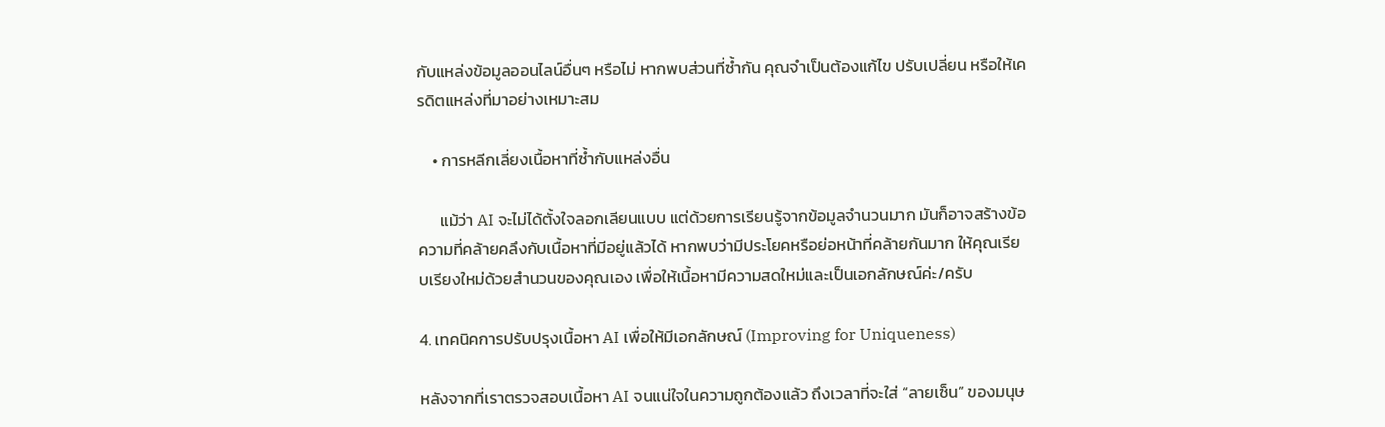กับแหล่งข้อมูลออนไลน์อื่นๆ หรือไม่ หากพบส่วนที่ซ้ำกัน คุณจำเป็นต้องแก้ไข ปรับเปลี่ยน หรือให้เครดิตแหล่งที่มาอย่างเหมาะสม

    • การหลีกเลี่ยงเนื้อหาที่ซ้ำกับแหล่งอื่น

      แม้ว่า AI จะไม่ได้ตั้งใจลอกเลียนแบบ แต่ด้วยการเรียนรู้จากข้อมูลจำนวนมาก มันก็อาจสร้างข้อความที่คล้ายคลึงกับเนื้อหาที่มีอยู่แล้วได้ หากพบว่ามีประโยคหรือย่อหน้าที่คล้ายกันมาก ให้คุณเรียบเรียงใหม่ด้วยสำนวนของคุณเอง เพื่อให้เนื้อหามีความสดใหม่และเป็นเอกลักษณ์ค่ะ/ครับ

4. เทคนิคการปรับปรุงเนื้อหา AI เพื่อให้มีเอกลักษณ์ (Improving for Uniqueness)

หลังจากที่เราตรวจสอบเนื้อหา AI จนแน่ใจในความถูกต้องแล้ว ถึงเวลาที่จะใส่ “ลายเซ็น” ของมนุษ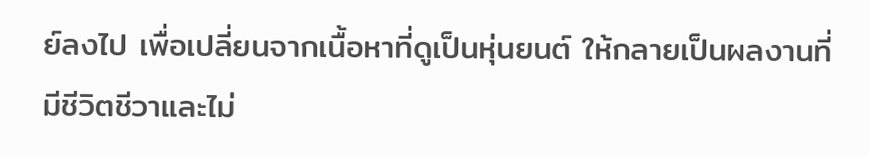ย์ลงไป เพื่อเปลี่ยนจากเนื้อหาที่ดูเป็นหุ่นยนต์ ให้กลายเป็นผลงานที่มีชีวิตชีวาและไม่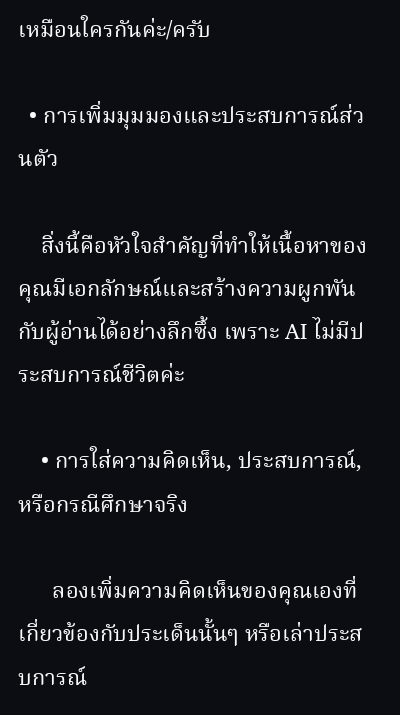เหมือนใครกันค่ะ/ครับ

  • การเพิ่มมุมมองและประสบการณ์ส่วนตัว

    สิ่งนี้คือหัวใจสำคัญที่ทำให้เนื้อหาของคุณมีเอกลักษณ์และสร้างความผูกพันกับผู้อ่านได้อย่างลึกซึ้ง เพราะ AI ไม่มีประสบการณ์ชีวิตค่ะ

    • การใส่ความคิดเห็น, ประสบการณ์, หรือกรณีศึกษาจริง

      ลองเพิ่มความคิดเห็นของคุณเองที่เกี่ยวข้องกับประเด็นนั้นๆ หรือเล่าประสบการณ์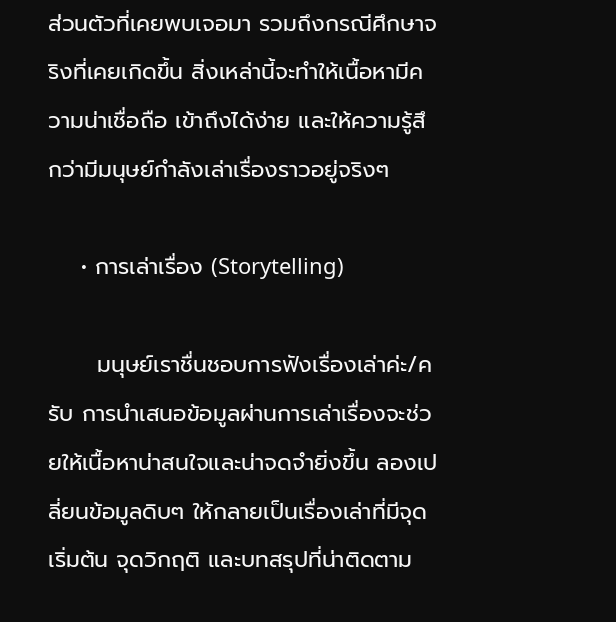ส่วนตัวที่เคยพบเจอมา รวมถึงกรณีศึกษาจริงที่เคยเกิดขึ้น สิ่งเหล่านี้จะทำให้เนื้อหามีความน่าเชื่อถือ เข้าถึงได้ง่าย และให้ความรู้สึกว่ามีมนุษย์กำลังเล่าเรื่องราวอยู่จริงๆ

    • การเล่าเรื่อง (Storytelling)

      มนุษย์เราชื่นชอบการฟังเรื่องเล่าค่ะ/ครับ การนำเสนอข้อมูลผ่านการเล่าเรื่องจะช่วยให้เนื้อหาน่าสนใจและน่าจดจำยิ่งขึ้น ลองเปลี่ยนข้อมูลดิบๆ ให้กลายเป็นเรื่องเล่าที่มีจุดเริ่มต้น จุดวิกฤติ และบทสรุปที่น่าติดตาม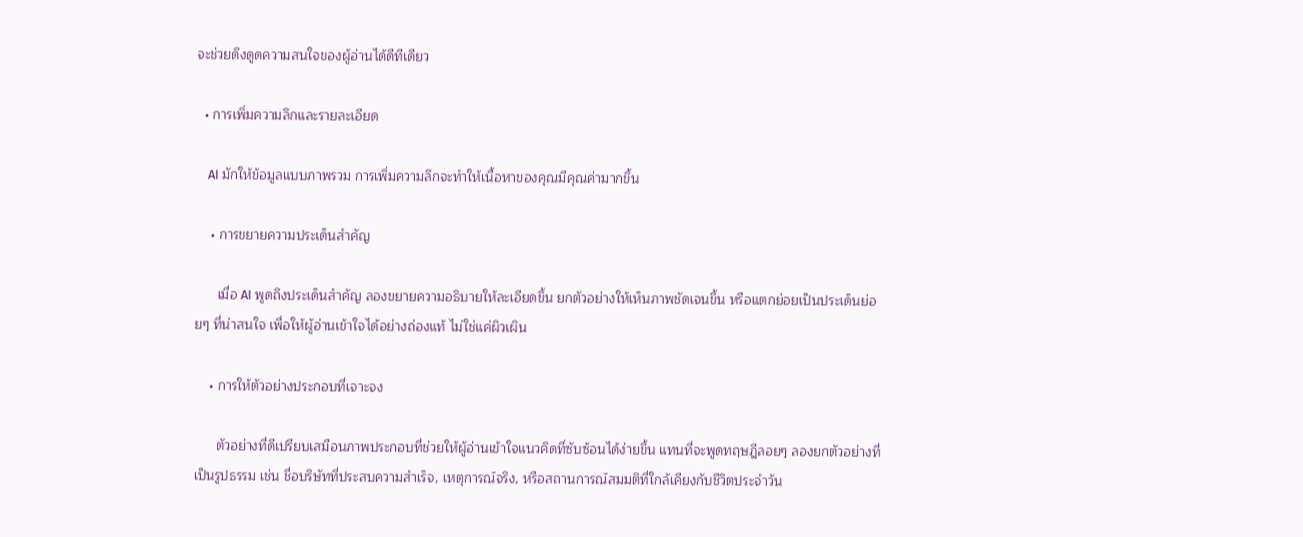จะช่วยดึงดูดความสนใจของผู้อ่านได้ดีทีเดียว

  • การเพิ่มความลึกและรายละเอียด

    AI มักให้ข้อมูลแบบภาพรวม การเพิ่มความลึกจะทำให้เนื้อหาของคุณมีคุณค่ามากขึ้น

    • การขยายความประเด็นสำคัญ

      เมื่อ AI พูดถึงประเด็นสำคัญ ลองขยายความอธิบายให้ละเอียดขึ้น ยกตัวอย่างให้เห็นภาพชัดเจนขึ้น หรือแตกย่อยเป็นประเด็นย่อยๆ ที่น่าสนใจ เพื่อให้ผู้อ่านเข้าใจได้อย่างถ่องแท้ ไม่ใช่แค่ผิวเผิน

    • การให้ตัวอย่างประกอบที่เจาะจง

      ตัวอย่างที่ดีเปรียบเสมือนภาพประกอบที่ช่วยให้ผู้อ่านเข้าใจแนวคิดที่ซับซ้อนได้ง่ายขึ้น แทนที่จะพูดทฤษฎีลอยๆ ลองยกตัวอย่างที่เป็นรูปธรรม เช่น ชื่อบริษัทที่ประสบความสำเร็จ, เหตุการณ์จริง, หรือสถานการณ์สมมติที่ใกล้เคียงกับชีวิตประจำวัน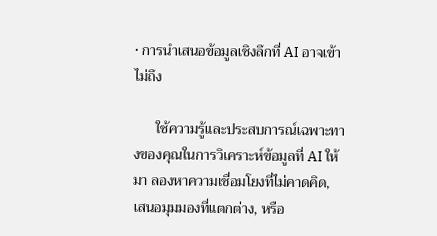• การนำเสนอข้อมูลเชิงลึกที่ AI อาจเข้าไม่ถึง

      ใช้ความรู้และประสบการณ์เฉพาะทางของคุณในการวิเคราะห์ข้อมูลที่ AI ให้มา ลองหาความเชื่อมโยงที่ไม่คาดคิด, เสนอมุมมองที่แตกต่าง, หรือ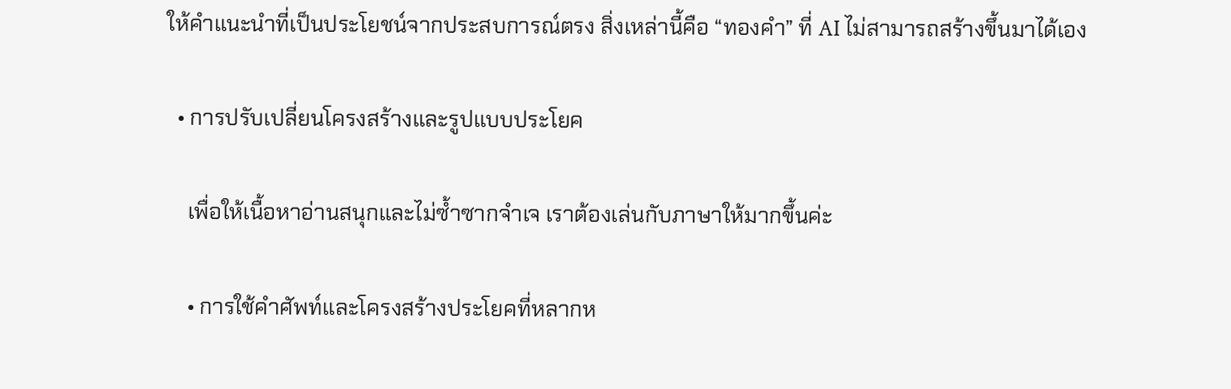ให้คำแนะนำที่เป็นประโยชน์จากประสบการณ์ตรง สิ่งเหล่านี้คือ “ทองคำ” ที่ AI ไม่สามารถสร้างขึ้นมาได้เอง

  • การปรับเปลี่ยนโครงสร้างและรูปแบบประโยค

    เพื่อให้เนื้อหาอ่านสนุกและไม่ซ้ำซากจำเจ เราต้องเล่นกับภาษาให้มากขึ้นค่ะ

    • การใช้คำศัพท์และโครงสร้างประโยคที่หลากห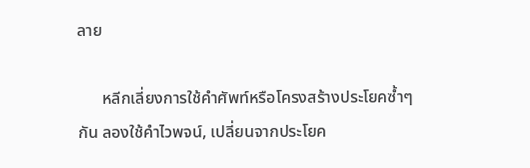ลาย

      หลีกเลี่ยงการใช้คำศัพท์หรือโครงสร้างประโยคซ้ำๆ กัน ลองใช้คำไวพจน์, เปลี่ยนจากประโยค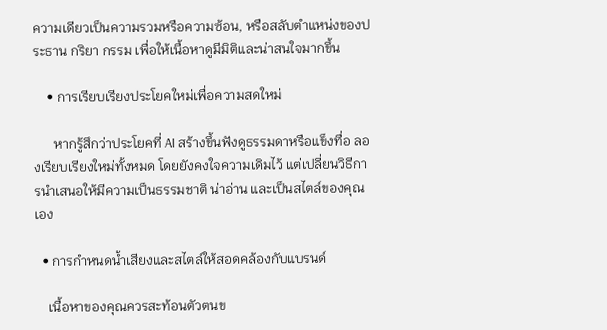ความเดียวเป็นความรวมหรือความซ้อน, หรือสลับตำแหน่งของประธาน กริยา กรรม เพื่อให้เนื้อหาดูมีมิติและน่าสนใจมากขึ้น

    • การเรียบเรียงประโยคใหม่เพื่อความสดใหม่

      หากรู้สึกว่าประโยคที่ AI สร้างขึ้นฟังดูธรรมดาหรือแข็งทื่อ ลองเรียบเรียงใหม่ทั้งหมด โดยยังคงใจความเดิมไว้ แต่เปลี่ยนวิธีการนำเสนอให้มีความเป็นธรรมชาติ น่าอ่าน และเป็นสไตล์ของคุณเอง

  • การกำหนดน้ำเสียงและสไตล์ให้สอดคล้องกับแบรนด์

    เนื้อหาของคุณควรสะท้อนตัวตนข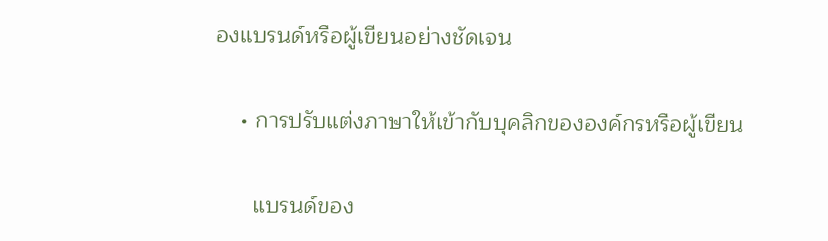องแบรนด์หรือผู้เขียนอย่างชัดเจน

    • การปรับแต่งภาษาให้เข้ากับบุคลิกขององค์กรหรือผู้เขียน

      แบรนด์ของ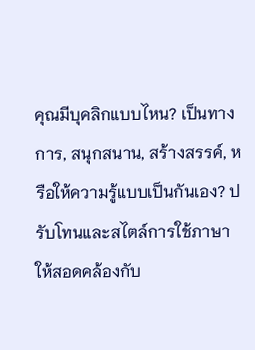คุณมีบุคลิกแบบไหน? เป็นทางการ, สนุกสนาน, สร้างสรรค์, หรือให้ความรู้แบบเป็นกันเอง? ปรับโทนและสไตล์การใช้ภาษาให้สอดคล้องกับ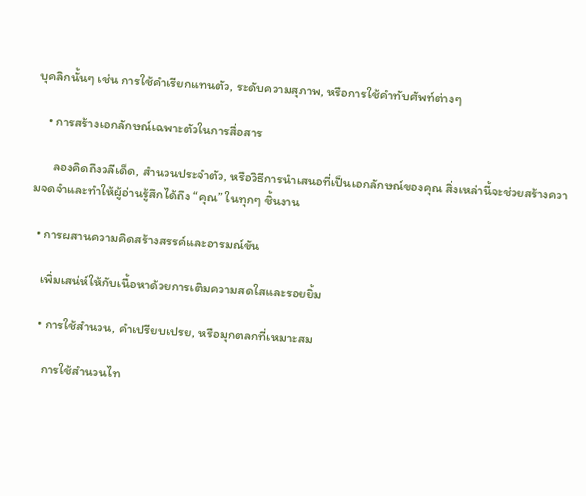บุคลิกนั้นๆ เช่น การใช้คำเรียกแทนตัว, ระดับความสุภาพ, หรือการใช้คำทับศัพท์ต่างๆ

    • การสร้างเอกลักษณ์เฉพาะตัวในการสื่อสาร

      ลองคิดถึงวลีเด็ด, สำนวนประจำตัว, หรือวิธีการนำเสนอที่เป็นเอกลักษณ์ของคุณ สิ่งเหล่านี้จะช่วยสร้างความจดจำและทำให้ผู้อ่านรู้สึกได้ถึง “คุณ” ในทุกๆ ชิ้นงาน

  • การผสานความคิดสร้างสรรค์และอารมณ์ขัน

    เพิ่มเสน่ห์ให้กับเนื้อหาด้วยการเติมความสดใสและรอยยิ้ม

    • การใช้สำนวน, คำเปรียบเปรย, หรือมุกตลกที่เหมาะสม

      การใช้สำนวนไท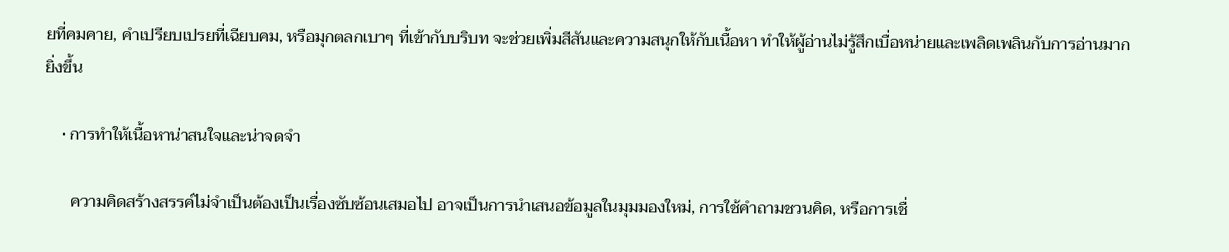ยที่คมคาย, คำเปรียบเปรยที่เฉียบคม, หรือมุกตลกเบาๆ ที่เข้ากับบริบท จะช่วยเพิ่มสีสันและความสนุกให้กับเนื้อหา ทำให้ผู้อ่านไม่รู้สึกเบื่อหน่ายและเพลิดเพลินกับการอ่านมากยิ่งขึ้น

    • การทำให้เนื้อหาน่าสนใจและน่าจดจำ

      ความคิดสร้างสรรค์ไม่จำเป็นต้องเป็นเรื่องซับซ้อนเสมอไป อาจเป็นการนำเสนอข้อมูลในมุมมองใหม่, การใช้คำถามชวนคิด, หรือการเชื่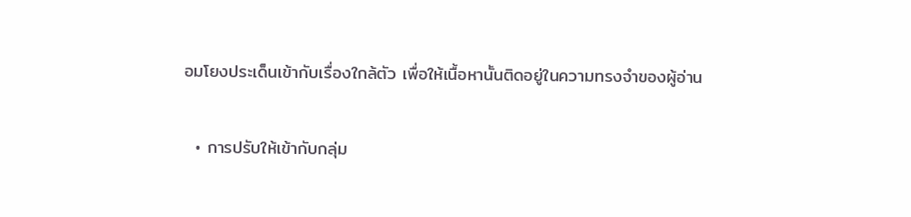อมโยงประเด็นเข้ากับเรื่องใกล้ตัว เพื่อให้เนื้อหานั้นติดอยู่ในความทรงจำของผู้อ่าน

  • การปรับให้เข้ากับกลุ่ม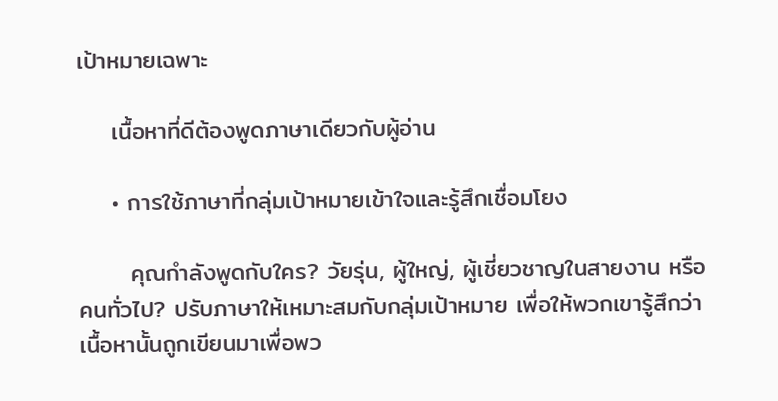เป้าหมายเฉพาะ

    เนื้อหาที่ดีต้องพูดภาษาเดียวกับผู้อ่าน

    • การใช้ภาษาที่กลุ่มเป้าหมายเข้าใจและรู้สึกเชื่อมโยง

      คุณกำลังพูดกับใคร? วัยรุ่น, ผู้ใหญ่, ผู้เชี่ยวชาญในสายงาน หรือคนทั่วไป? ปรับภาษาให้เหมาะสมกับกลุ่มเป้าหมาย เพื่อให้พวกเขารู้สึกว่าเนื้อหานั้นถูกเขียนมาเพื่อพว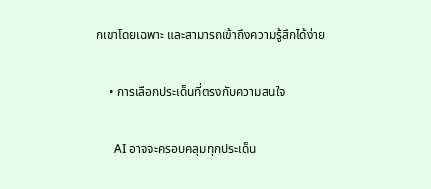กเขาโดยเฉพาะ และสามารถเข้าถึงความรู้สึกได้ง่าย

    • การเลือกประเด็นที่ตรงกับความสนใจ

      AI อาจจะครอบคลุมทุกประเด็น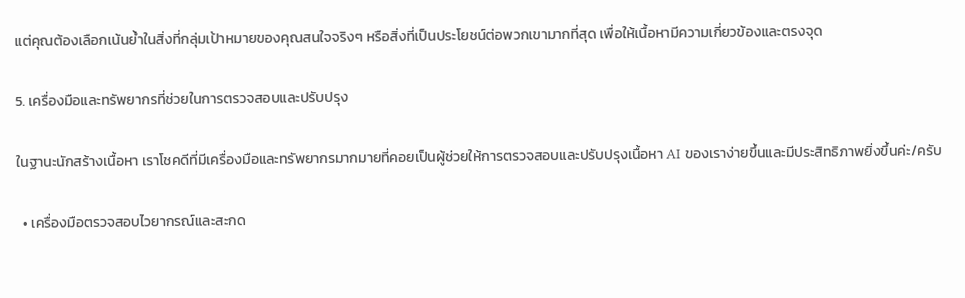แต่คุณต้องเลือกเน้นย้ำในสิ่งที่กลุ่มเป้าหมายของคุณสนใจจริงๆ หรือสิ่งที่เป็นประโยชน์ต่อพวกเขามากที่สุด เพื่อให้เนื้อหามีความเกี่ยวข้องและตรงจุด

5. เครื่องมือและทรัพยากรที่ช่วยในการตรวจสอบและปรับปรุง

ในฐานะนักสร้างเนื้อหา เราโชคดีที่มีเครื่องมือและทรัพยากรมากมายที่คอยเป็นผู้ช่วยให้การตรวจสอบและปรับปรุงเนื้อหา AI ของเราง่ายขึ้นและมีประสิทธิภาพยิ่งขึ้นค่ะ/ครับ

  • เครื่องมือตรวจสอบไวยากรณ์และสะกด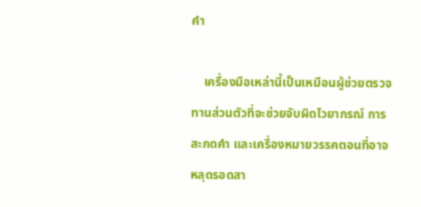คำ

    เครื่องมือเหล่านี้เป็นเหมือนผู้ช่วยตรวจทานส่วนตัวที่จะช่วยจับผิดไวยากรณ์ การสะกดคำ และเครื่องหมายวรรคตอนที่อาจหลุดรอดสา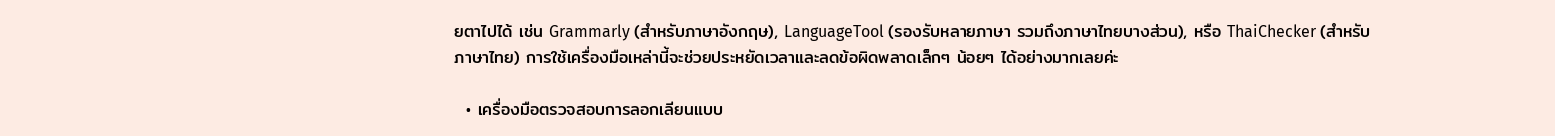ยตาไปได้ เช่น Grammarly (สำหรับภาษาอังกฤษ), LanguageTool (รองรับหลายภาษา รวมถึงภาษาไทยบางส่วน), หรือ ThaiChecker (สำหรับภาษาไทย) การใช้เครื่องมือเหล่านี้จะช่วยประหยัดเวลาและลดข้อผิดพลาดเล็กๆ น้อยๆ ได้อย่างมากเลยค่ะ

  • เครื่องมือตรวจสอบการลอกเลียนแบบ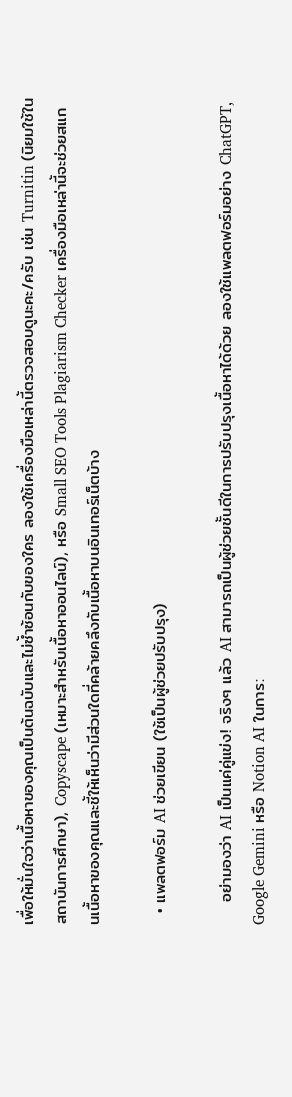เพื่อให้มั่นใจว่าเนื้อหาของคุณเป็นต้นฉบับและไม่ซ้ำซ้อนกับของใคร ลองใช้เครื่องมือเหล่านี้ตรวจสอบดูนะคะ/ครับ เช่น Turnitin (นิยมใช้ในสถาบันการศึกษา), Copyscape (เหมาะสำหรับเนื้อหาออนไลน์), หรือ Small SEO Tools Plagiarism Checker เครื่องมือเหล่านี้จะช่วยสแกนเนื้อหาของคุณและชี้ให้เห็นว่ามีส่วนใดที่คล้ายคลึงกับเนื้อหาบนอินเทอร์เน็ตบ้าง

  • แพลตฟอร์ม AI ช่วยเขียน (ใช้เป็นผู้ช่วยปรับปรุง)

    อย่ามองว่า AI เป็นแค่คู่แข่ง! จริงๆ แล้ว AI สามารถเป็นผู้ช่วยชั้นดีในการปรับปรุงเนื้อหาได้ด้วย ลองใช้แพลตฟอร์มอย่าง ChatGPT, Google Gemini หรือ Notion AI ในการ: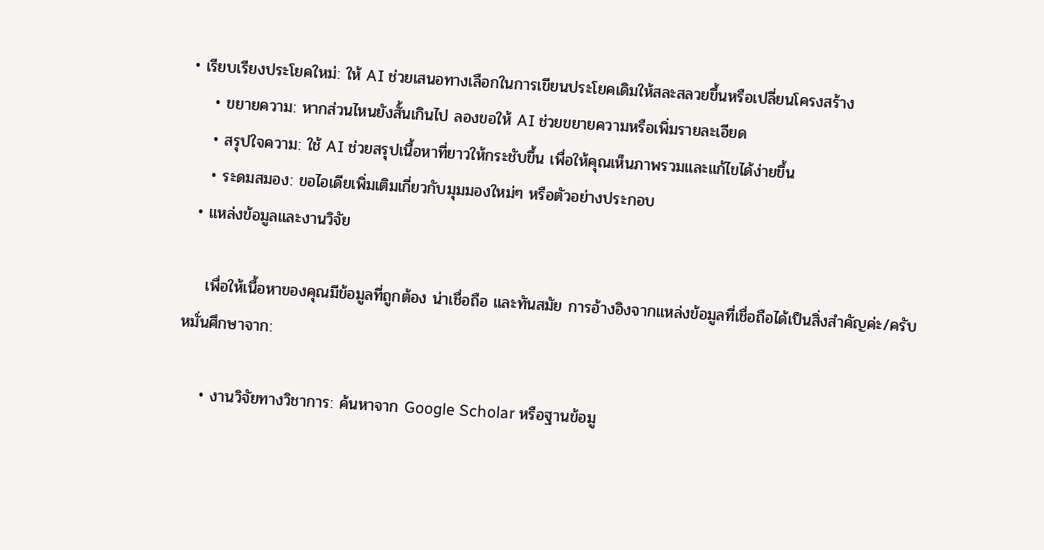• เรียบเรียงประโยคใหม่: ให้ AI ช่วยเสนอทางเลือกในการเขียนประโยคเดิมให้สละสลวยขึ้นหรือเปลี่ยนโครงสร้าง
    • ขยายความ: หากส่วนไหนยังสั้นเกินไป ลองขอให้ AI ช่วยขยายความหรือเพิ่มรายละเอียด
    • สรุปใจความ: ใช้ AI ช่วยสรุปเนื้อหาที่ยาวให้กระชับขึ้น เพื่อให้คุณเห็นภาพรวมและแก้ไขได้ง่ายขึ้น
    • ระดมสมอง: ขอไอเดียเพิ่มเติมเกี่ยวกับมุมมองใหม่ๆ หรือตัวอย่างประกอบ
  • แหล่งข้อมูลและงานวิจัย

    เพื่อให้เนื้อหาของคุณมีข้อมูลที่ถูกต้อง น่าเชื่อถือ และทันสมัย การอ้างอิงจากแหล่งข้อมูลที่เชื่อถือได้เป็นสิ่งสำคัญค่ะ/ครับ หมั่นศึกษาจาก:

    • งานวิจัยทางวิชาการ: ค้นหาจาก Google Scholar หรือฐานข้อมู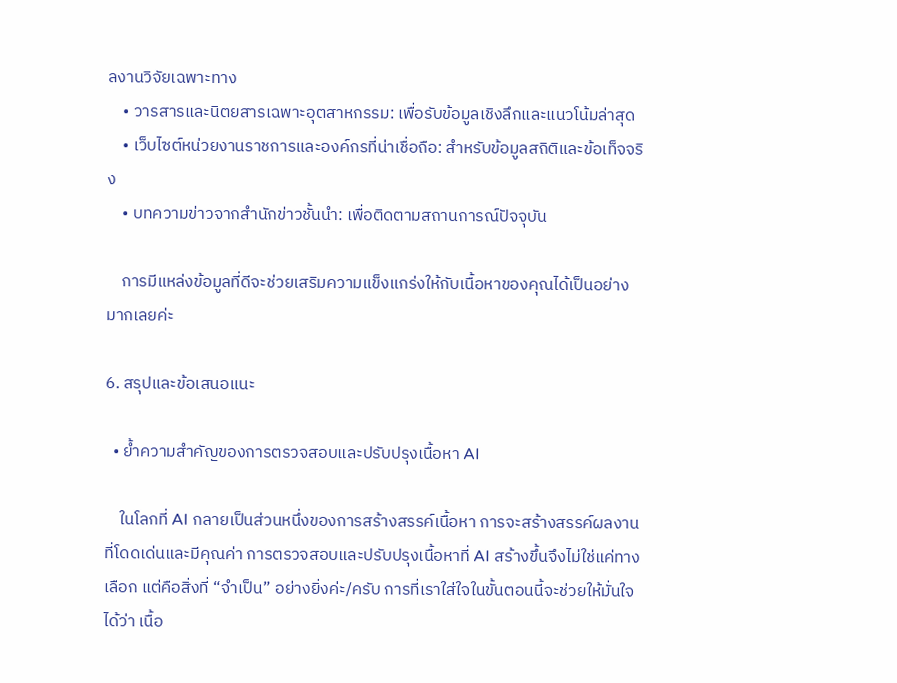ลงานวิจัยเฉพาะทาง
    • วารสารและนิตยสารเฉพาะอุตสาหกรรม: เพื่อรับข้อมูลเชิงลึกและแนวโน้มล่าสุด
    • เว็บไซต์หน่วยงานราชการและองค์กรที่น่าเชื่อถือ: สำหรับข้อมูลสถิติและข้อเท็จจริง
    • บทความข่าวจากสำนักข่าวชั้นนำ: เพื่อติดตามสถานการณ์ปัจจุบัน

    การมีแหล่งข้อมูลที่ดีจะช่วยเสริมความแข็งแกร่งให้กับเนื้อหาของคุณได้เป็นอย่างมากเลยค่ะ

6. สรุปและข้อเสนอแนะ

  • ย้ำความสำคัญของการตรวจสอบและปรับปรุงเนื้อหา AI

    ในโลกที่ AI กลายเป็นส่วนหนึ่งของการสร้างสรรค์เนื้อหา การจะสร้างสรรค์ผลงานที่โดดเด่นและมีคุณค่า การตรวจสอบและปรับปรุงเนื้อหาที่ AI สร้างขึ้นจึงไม่ใช่แค่ทางเลือก แต่คือสิ่งที่ “จำเป็น” อย่างยิ่งค่ะ/ครับ การที่เราใส่ใจในขั้นตอนนี้จะช่วยให้มั่นใจได้ว่า เนื้อ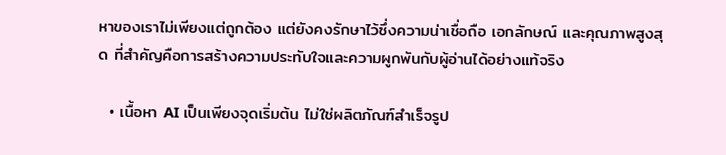หาของเราไม่เพียงแต่ถูกต้อง แต่ยังคงรักษาไว้ซึ่งความน่าเชื่อถือ เอกลักษณ์ และคุณภาพสูงสุด ที่สำคัญคือการสร้างความประทับใจและความผูกพันกับผู้อ่านได้อย่างแท้จริง

  • เนื้อหา AI เป็นเพียงจุดเริ่มต้น ไม่ใช่ผลิตภัณฑ์สำเร็จรูป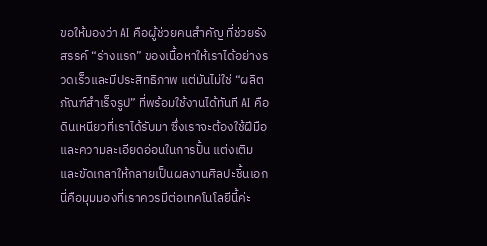ขอให้มองว่า AI คือผู้ช่วยคนสำคัญ ที่ช่วยรังสรรค์ “ร่างแรก” ของเนื้อหาให้เราได้อย่างรวดเร็วและมีประสิทธิภาพ แต่มันไม่ใช่ “ผลิตภัณฑ์สำเร็จรูป” ที่พร้อมใช้งานได้ทันที AI คือดินเหนียวที่เราได้รับมา ซึ่งเราจะต้องใช้ฝีมือและความละเอียดอ่อนในการปั้น แต่งเติม และขัดเกลาให้กลายเป็นผลงานศิลปะชิ้นเอก นี่คือมุมมองที่เราควรมีต่อเทคโนโลยีนี้ค่ะ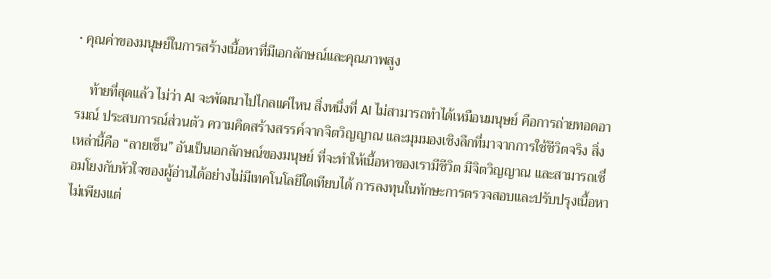• คุณค่าของมนุษย์ในการสร้างเนื้อหาที่มีเอกลักษณ์และคุณภาพสูง

    ท้ายที่สุดแล้ว ไม่ว่า AI จะพัฒนาไปไกลแค่ไหน สิ่งหนึ่งที่ AI ไม่สามารถทำได้เหมือนมนุษย์ คือการถ่ายทอดอารมณ์ ประสบการณ์ส่วนตัว ความคิดสร้างสรรค์จากจิตวิญญาณ และมุมมองเชิงลึกที่มาจากการใช้ชีวิตจริง สิ่งเหล่านี้คือ “ลายเซ็น” อันเป็นเอกลักษณ์ของมนุษย์ ที่จะทำให้เนื้อหาของเรามีชีวิต มีจิตวิญญาณ และสามารถเชื่อมโยงกับหัวใจของผู้อ่านได้อย่างไม่มีเทคโนโลยีใดเทียบได้ การลงทุนในทักษะการตรวจสอบและปรับปรุงเนื้อหา ไม่เพียงแต่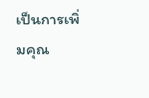เป็นการเพิ่มคุณ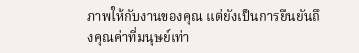ภาพให้กับงานของคุณ แต่ยังเป็นการยืนยันถึงคุณค่าที่มนุษย์เท่า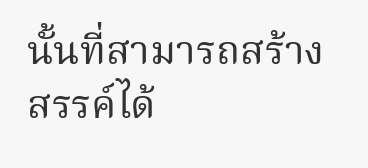นั้นที่สามารถสร้างสรรค์ได้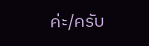ค่ะ/ครับ